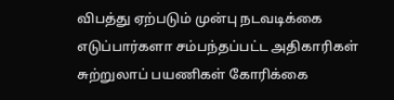விபத்து ஏற்படும் முன்பு நடவடிக்கை எடுப்பார்களா சம்பந்தப்பட்ட அதிகாரிகள் சுற்றுலாப் பயணிகள் கோரிக்கை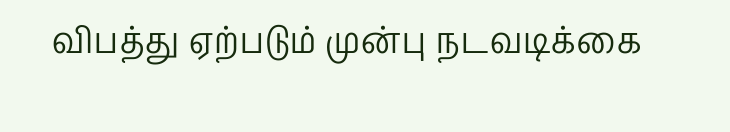விபத்து ஏற்படும் முன்பு நடவடிக்கை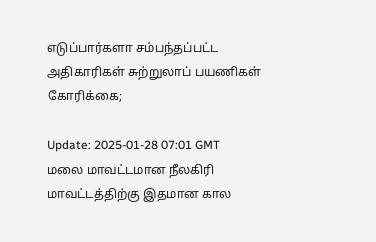எடுப்பார்களா சம்பந்தப்பட்ட அதிகாரிகள் சுற்றுலாப் பயணிகள் கோரிக்கை;

Update: 2025-01-28 07:01 GMT
மலை மாவட்டமான நீலகிரி மாவட்டத்திற்கு இதமான கால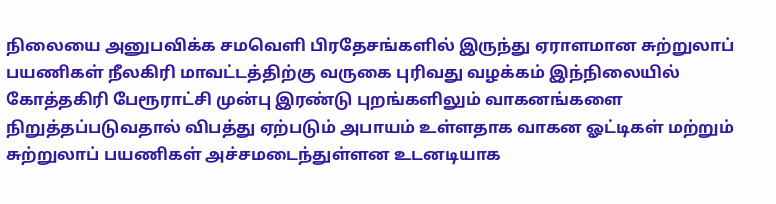நிலையை அனுபவிக்க சமவெளி பிரதேசங்களில் இருந்து ஏராளமான சுற்றுலாப் பயணிகள் நீலகிரி மாவட்டத்திற்கு வருகை புரிவது வழக்கம் இந்நிலையில் கோத்தகிரி பேரூராட்சி முன்பு இரண்டு புறங்களிலும் வாகனங்களை நிறுத்தப்படுவதால் விபத்து ஏற்படும் அபாயம் உள்ளதாக வாகன ஓட்டிகள் மற்றும் சுற்றுலாப் பயணிகள் அச்சமடைந்துள்ளன உடனடியாக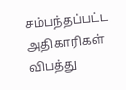சம்பந்தப்பட்ட அதிகாரிகள் விபத்து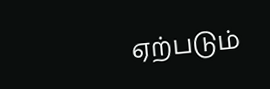ஏற்படும்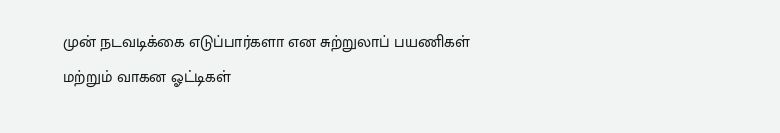முன் நடவடிக்கை எடுப்பார்களா என சுற்றுலாப் பயணிகள் மற்றும் வாகன ஓட்டிகள்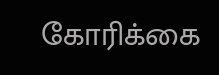கோரிக்கை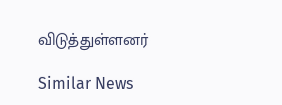விடுத்துள்ளனர்

Similar News